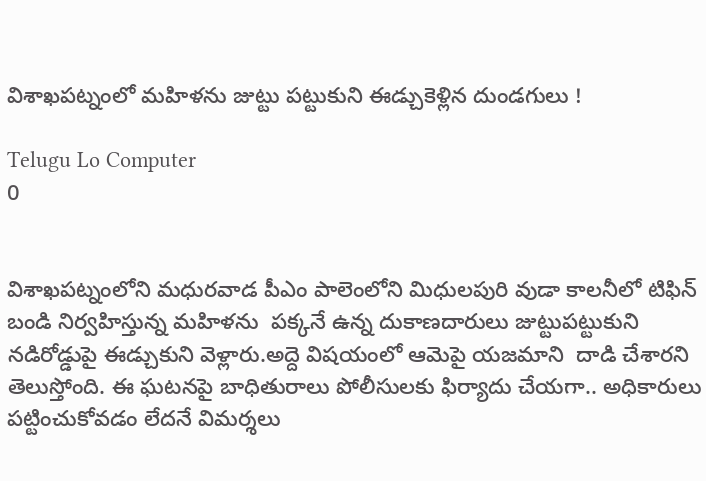విశాఖపట్నంలో మహిళను జుట్టు పట్టుకుని ఈడ్చుకెళ్లిన దుండగులు !

Telugu Lo Computer
0


విశాఖపట్నంలోని మధురవాడ పీఎం పాలెంలోని మిధులపురి వుడా కాలనీలో టిఫిన్ బండి నిర్వహిస్తున్న మహిళను  పక్కనే ఉన్న దుకాణదారులు జుట్టుపట్టుకుని నడిరోడ్డుపై ఈడ్చుకుని వెళ్లారు.అద్దె విషయంలో ఆమెపై యజమాని  దాడి చేశారని తెలుస్తోంది. ఈ ఘటనపై బాధితురాలు పోలీసులకు ఫిర్యాదు చేయగా.. అధికారులు పట్టించుకోవడం లేదనే విమర్శలు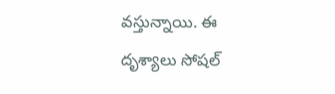వస్తున్నాయి. ఈ దృశ్యాలు సోషల్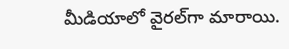మీడియాలో వైరల్‌గా మారాయి.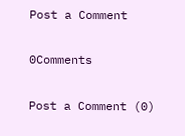Post a Comment

0Comments

Post a Comment (0)